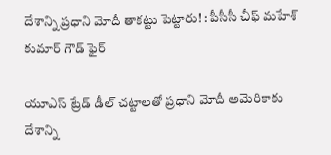దేశాన్ని ప్రధాని మోదీ తాకట్టు పెట్టారు! : పీసీసీ చీఫ్ మహేశ్ కుమార్ గౌడ్ ఫైర్

యూఎస్ ట్రేడ్ డీల్ చట్టాలతో ప్రధాని మోదీ అమెరికాకు దేశాన్ని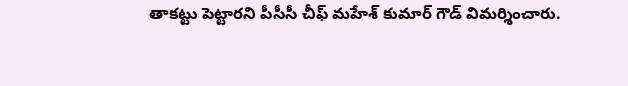తాకట్టు పెట్టారని పీసీసీ చీఫ్ మహేశ్ కుమార్ గౌడ్ విమర్శించారు.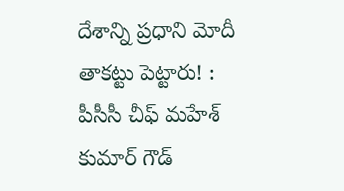దేశాన్ని ప్రధాని మోదీ తాకట్టు పెట్టారు! : పీసీసీ చీఫ్ మహేశ్ కుమార్ గౌడ్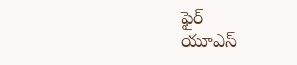ఫైర్
యూఎస్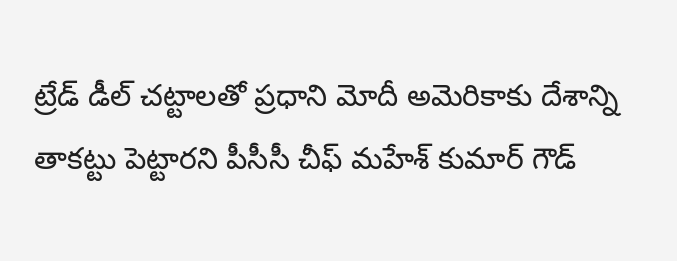ట్రేడ్ డీల్ చట్టాలతో ప్రధాని మోదీ అమెరికాకు దేశాన్ని తాకట్టు పెట్టారని పీసీసీ చీఫ్ మహేశ్ కుమార్ గౌడ్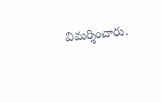విమర్శించారు.